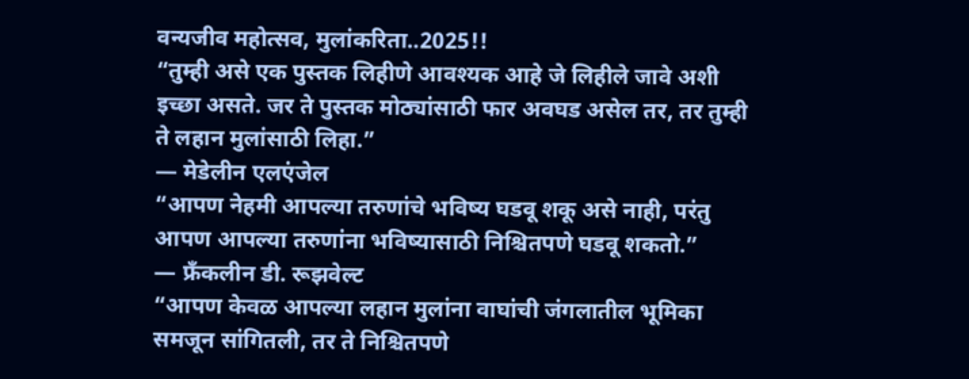वन्यजीव महोत्सव, मुलांकरिता..2025!!
“तुम्ही असे एक पुस्तक लिहीणे आवश्यक आहे जे लिहीले जावे अशी इच्छा असते. जर ते पुस्तक मोठ्यांसाठी फार अवघड असेल तर, तर तुम्ही ते लहान मुलांसाठी लिहा.”
― मेडेलीन एलएंजेल
“आपण नेहमी आपल्या तरुणांचे भविष्य घडवू शकू असे नाही, परंतु आपण आपल्या तरुणांना भविष्यासाठी निश्चितपणे घडवू शकतो.”
― फ्रँकलीन डी. रूझवेल्ट
“आपण केवळ आपल्या लहान मुलांना वाघांची जंगलातील भूमिका समजून सांगितली, तर ते निश्चितपणे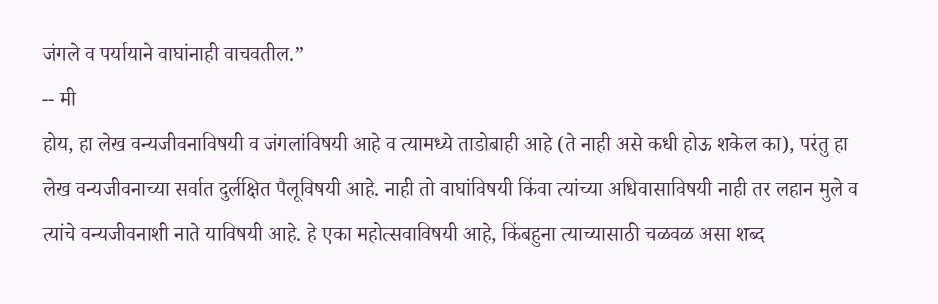जंगले व पर्यायाने वाघांनाही वाचवतील.”
-- मी
होय, हा लेख वन्यजीवनाविषयी व जंगलांविषयी आहे व त्यामध्ये ताडोबाही आहे (ते नाही असे कधी होऊ शकेल का), परंतु हा लेख वन्यजीवनाच्या सर्वात दुर्लक्षित पैलूविषयी आहे. नाही तो वाघांविषयी किंवा त्यांच्या अधिवासाविषयी नाही तर लहान मुले व त्यांचे वन्यजीवनाशी नाते याविषयी आहे. हे एका महोत्सवाविषयी आहे, किंबहुना त्याच्यासाठी चळवळ असा शब्द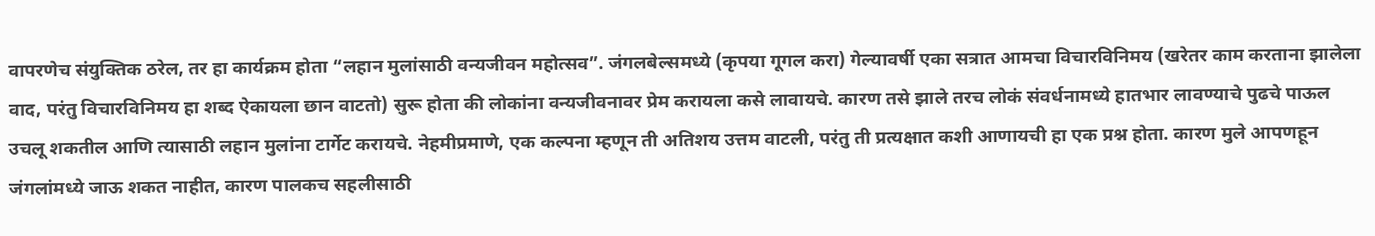वापरणेच संयुक्तिक ठरेल, तर हा कार्यक्रम होता “लहान मुलांसाठी वन्यजीवन महोत्सव”. जंगलबेल्समध्ये (कृपया गूगल करा) गेल्यावर्षी एका सत्रात आमचा विचारविनिमय (खरेतर काम करताना झालेला वाद, परंतु विचारविनिमय हा शब्द ऐकायला छान वाटतो) सुरू होता की लोकांना वन्यजीवनावर प्रेम करायला कसे लावायचे. कारण तसे झाले तरच लोकं संवर्धनामध्ये हातभार लावण्याचे पुढचे पाऊल उचलू शकतील आणि त्यासाठी लहान मुलांना टार्गेट करायचे. नेहमीप्रमाणे, एक कल्पना म्हणून ती अतिशय उत्तम वाटली, परंतु ती प्रत्यक्षात कशी आणायची हा एक प्रश्न होता. कारण मुले आपणहून जंगलांमध्ये जाऊ शकत नाहीत, कारण पालकच सहलीसाठी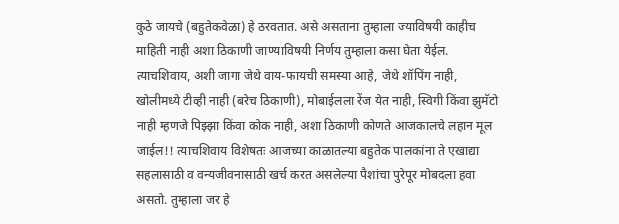कुठे जायचे (बहुतेकवेळा) हे ठरवतात. असे असताना तुम्हाला ज्याविषयी काहीच माहिती नाही अशा ठिकाणी जाण्याविषयी निर्णय तुम्हाला कसा घेता येईल. त्याचशिवाय, अशी जागा जेथे वाय-फायची समस्या आहे, जेथे शॉपिंग नाही, खोलीमध्ये टीव्ही नाही (बरेच ठिकाणी), मोबाईलला रेंज येत नाही, स्विगी किंवा झुमॅटो नाही म्हणजे पिझ्झा किंवा कोक नाही, अशा ठिकाणी कोणते आजकालचे लहान मूल जाईल!! त्याचशिवाय विशेषतः आजच्या काळातल्या बहुतेक पालकांना ते एखाद्या सहलासाठी व वन्यजीवनासाठी खर्च करत असलेल्या पैशांचा पुरेपूर मोबदला हवा असतो. तुम्हाला जर हे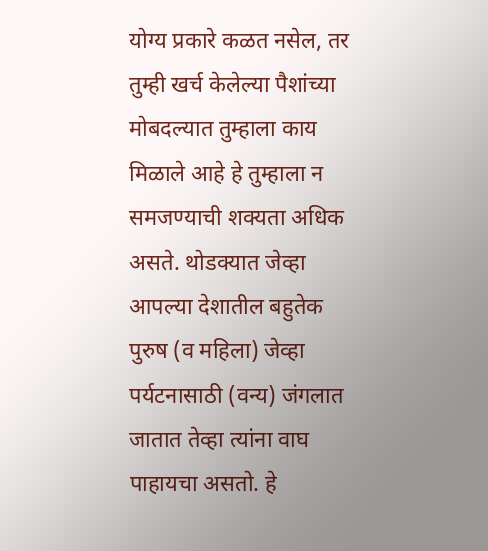योग्य प्रकारे कळत नसेल, तर तुम्ही खर्च केलेल्या पैशांच्या मोबदल्यात तुम्हाला काय मिळाले आहे हे तुम्हाला न समजण्याची शक्यता अधिक असते. थोडक्यात जेव्हा आपल्या देशातील बहुतेक पुरुष (व महिला) जेव्हा पर्यटनासाठी (वन्य) जंगलात जातात तेव्हा त्यांना वाघ पाहायचा असतो. हे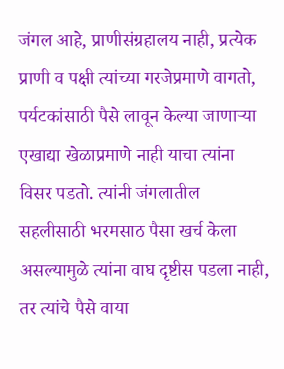जंगल आहे, प्राणीसंग्रहालय नाही, प्रत्येक प्राणी व पक्षी त्यांच्या गरजेप्रमाणे वागतो, पर्यटकांसाठी पैसे लावून केल्या जाणाऱ्या एखाद्या खेळाप्रमाणे नाही याचा त्यांना विसर पडतो. त्यांनी जंगलातील सहलीसाठी भरमसाठ पैसा खर्च केला असल्यामुळे त्यांना वाघ दृष्टीस पडला नाही, तर त्यांचे पैसे वाया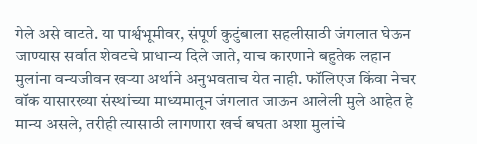गेले असे वाटते. या पार्श्वभूमीवर, संपूर्ण कुटुंबाला सहलीसाठी जंगलात घेऊन जाण्यास सर्वात शेवटचे प्राधान्य दिले जाते, याच कारणाने बहुतेक लहान मुलांना वन्यजीवन खऱ्या अर्थाने अनुभवताच येत नाही. फॉलिएज किंवा नेचर वॉक यासारख्या संस्थांच्या माध्यमातून जंगलात जाऊन आलेली मुले आहेत हे मान्य असले, तरीही त्यासाठी लागणारा खर्च बघता अशा मुलांचे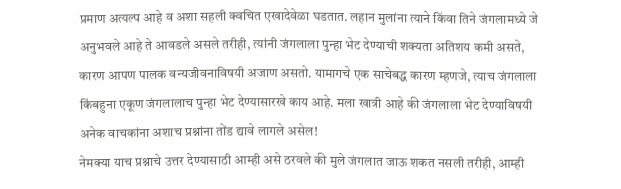प्रमाण अत्यल्प आहे व अशा सहली क्वचित एखादेवेळा घडतात. लहान मुलांना त्याने किंवा तिने जंगलामध्ये जे अनुभवले आहे ते आवडले असले तरीही, त्यांनी जंगलाला पुन्हा भेट देण्याची शक्यता अतिशय कमी असते, कारण आपण पालक वन्यजीवनाविषयी अजाण असतो. यामागचे एक साचेबद्ध कारण म्हणजे, त्याच जंगलाला किंबहुना एकूण जंगलालाच पुन्हा भेट देण्यासारखे काय आहे. मला खात्री आहे की जंगलाला भेट देण्याविषयी अनेक वाचकांना अशाच प्रश्नांना तोंड द्यावे लागले असेल!
नेमक्या याच प्रश्नाचे उत्तर देण्यासाठी आम्ही असे ठरवले की मुले जंगलात जाऊ शकत नसली तरीही, आम्ही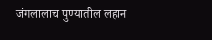जंगलालाच पुण्यातील लहान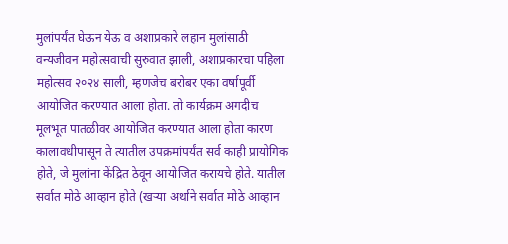मुलांपर्यंत घेऊन येऊ व अशाप्रकारे लहान मुलांसाठी वन्यजीवन महोत्सवाची सुरुवात झाली, अशाप्रकारचा पहिला महोत्सव २०२४ साली, म्हणजेच बरोबर एका वर्षापूर्वी आयोजित करण्यात आला होता. तो कार्यक्रम अगदीच मूलभूत पातळीवर आयोजित करण्यात आला होता कारण कालावधीपासून ते त्यातील उपक्रमांपर्यंत सर्व काही प्रायोगिक होते, जे मुलांना केंद्रित ठेवून आयोजित करायचे होते. यातील सर्वात मोठे आव्हान होते (खऱ्या अर्थाने सर्वात मोठे आव्हान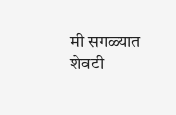मी सगळ्यात शेवटी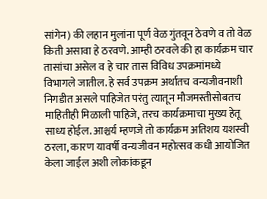सांगेन) की लहान मुलांना पूर्ण वेळ गुंतवून ठेवणे व तो वेळ किती असावा हे ठरवणे. आम्ही ठरवले की हा कार्यक्रम चार तासांचा असेल व हे चार तास विविध उपक्रमांमध्ये विभागले जातील. हे सर्व उपक्रम अर्थातच वन्यजीवनाशी निगडीत असले पाहिजेत परंतु त्यातून मौजमस्तीसोबतच माहितीही मिळाली पाहिजे, तरच कार्यक्रमाचा मुख्य हेतू साध्य होईल. आश्चर्य म्हणजे तो कार्यक्रम अतिशय यशस्वी ठरला, कारण यावर्षी वन्यजीवन महोत्सव कधी आयोजित केला जाईल अशी लोकांकडून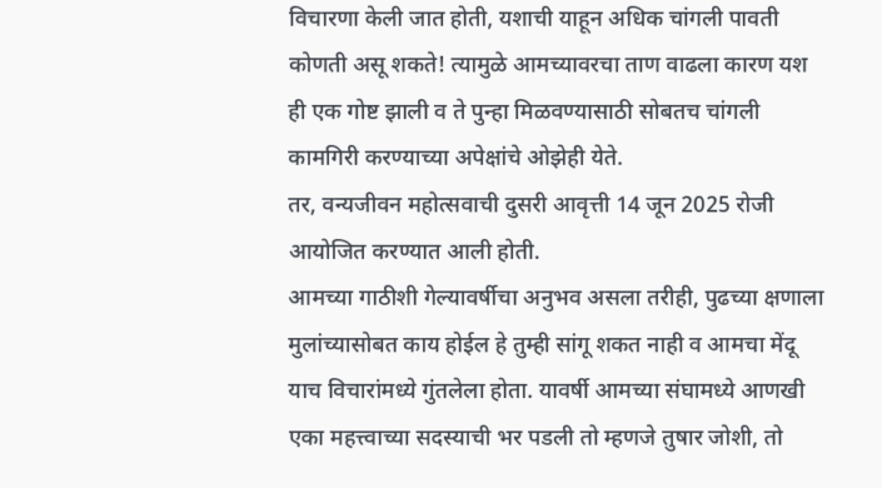विचारणा केली जात होती, यशाची याहून अधिक चांगली पावती कोणती असू शकते! त्यामुळे आमच्यावरचा ताण वाढला कारण यश ही एक गोष्ट झाली व ते पुन्हा मिळवण्यासाठी सोबतच चांगली कामगिरी करण्याच्या अपेक्षांचे ओझेही येते.
तर, वन्यजीवन महोत्सवाची दुसरी आवृत्ती 14 जून 2025 रोजी आयोजित करण्यात आली होती.
आमच्या गाठीशी गेल्यावर्षीचा अनुभव असला तरीही, पुढच्या क्षणाला मुलांच्यासोबत काय होईल हे तुम्ही सांगू शकत नाही व आमचा मेंदू याच विचारांमध्ये गुंतलेला होता. यावर्षी आमच्या संघामध्ये आणखी एका महत्त्वाच्या सदस्याची भर पडली तो म्हणजे तुषार जोशी, तो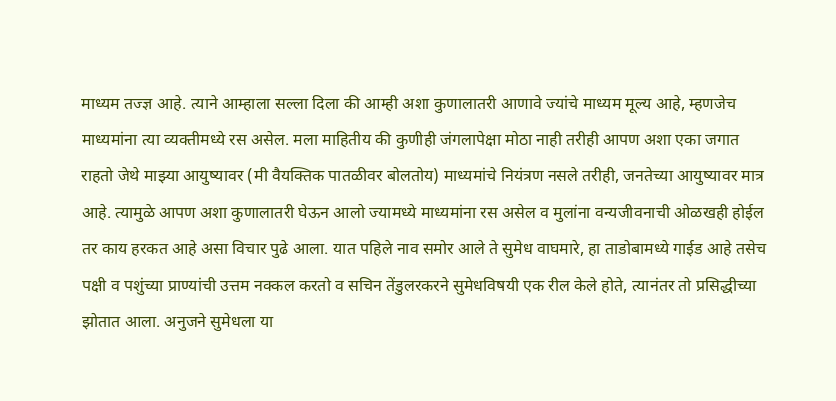माध्यम तज्ज्ञ आहे. त्याने आम्हाला सल्ला दिला की आम्ही अशा कुणालातरी आणावे ज्यांचे माध्यम मूल्य आहे, म्हणजेच माध्यमांना त्या व्यक्तीमध्ये रस असेल. मला माहितीय की कुणीही जंगलापेक्षा मोठा नाही तरीही आपण अशा एका जगात राहतो जेथे माझ्या आयुष्यावर (मी वैयक्तिक पातळीवर बोलतोय) माध्यमांचे नियंत्रण नसले तरीही, जनतेच्या आयुष्यावर मात्र आहे. त्यामुळे आपण अशा कुणालातरी घेऊन आलो ज्यामध्ये माध्यमांना रस असेल व मुलांना वन्यजीवनाची ओळखही होईल तर काय हरकत आहे असा विचार पुढे आला. यात पहिले नाव समोर आले ते सुमेध वाघमारे, हा ताडोबामध्ये गाईड आहे तसेच पक्षी व पशुंच्या प्राण्यांची उत्तम नक्कल करतो व सचिन तेंडुलरकरने सुमेधविषयी एक रील केले होते, त्यानंतर तो प्रसिद्धीच्या झोतात आला. अनुजने सुमेधला या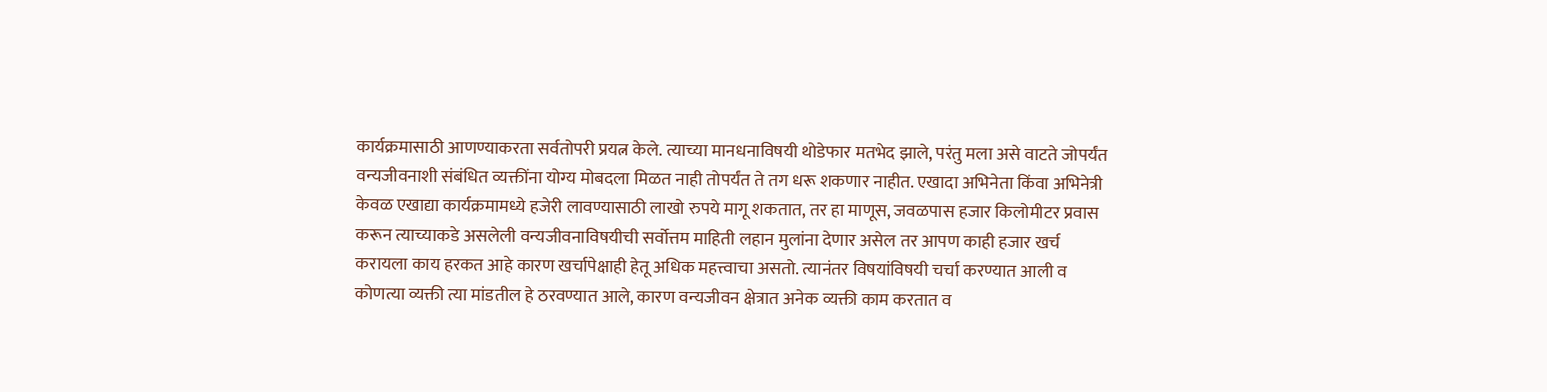कार्यक्रमासाठी आणण्याकरता सर्वतोपरी प्रयत्न केले. त्याच्या मानधनाविषयी थोडेफार मतभेद झाले, परंतु मला असे वाटते जोपर्यंत वन्यजीवनाशी संबंधित व्यक्तींना योग्य मोबदला मिळत नाही तोपर्यंत ते तग धरू शकणार नाहीत. एखादा अभिनेता किंवा अभिनेत्री केवळ एखाद्या कार्यक्रमामध्ये हजेरी लावण्यासाठी लाखो रुपये मागू शकतात, तर हा माणूस, जवळपास हजार किलोमीटर प्रवास करून त्याच्याकडे असलेली वन्यजीवनाविषयीची सर्वोत्तम माहिती लहान मुलांना देणार असेल तर आपण काही हजार खर्च करायला काय हरकत आहे कारण खर्चापेक्षाही हेतू अधिक महत्त्वाचा असतो. त्यानंतर विषयांविषयी चर्चा करण्यात आली व कोणत्या व्यक्ती त्या मांडतील हे ठरवण्यात आले, कारण वन्यजीवन क्षेत्रात अनेक व्यक्ती काम करतात व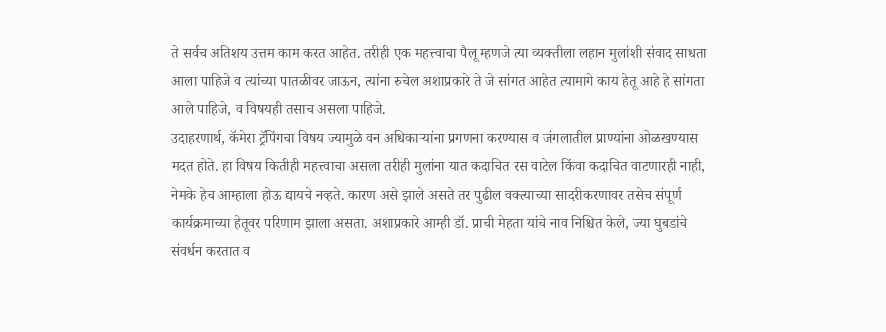ते सर्वच अतिशय उत्तम काम करत आहेत. तरीही एक महत्त्वाचा पैलू म्हणजे त्या व्यक्तीला लहान मुलांशी संवाद साधता आला पाहिजे व त्यांच्या पातळीवर जाऊन, त्यांना रुचेल अशाप्रकारे ते जे सांगत आहेत त्यामागे काय हेतू आहे हे सांगता आले पाहिजे, व विषयही तसाच असला पाहिजे.
उदाहरणार्थ, कॅमेरा ट्रॅपिंगचा विषय ज्यामुळे वन अधिकाऱ्यांना प्रगणना करण्यास व जंगलातील प्राण्यांना ओळखण्यास मदत होते. हा विषय कितीही महत्त्वाचा असला तरीही मुलांना यात कदाचित रस वाटेल किंवा कदाचित वाटणारही नाही, नेमके हेच आम्हाला होऊ द्यायचे नव्हते. कारण असे झाले असते तर पुढील वक्त्याच्या सादरीकरणावर तसेच संपूर्ण कार्यक्रमाच्या हेतूवर परिणाम झाला असता. अशाप्रकारे आम्ही डॉ. प्राची मेहता यांचे नाव निश्चित केले, ज्या घुबडांचे संवर्धन करतात व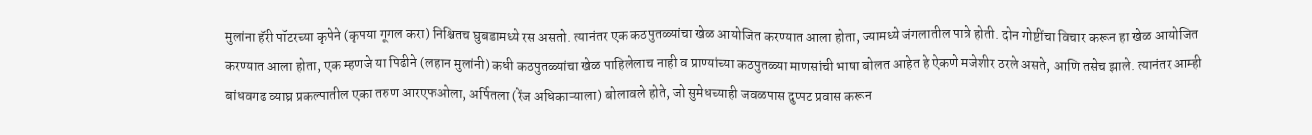मुलांना हॅरी पॉटरच्या कृपेने (कृपया गूगल करा) निश्चितच घुबडामध्ये रस असतो. त्यानंतर एक कठपुतळ्यांचा खेळ आयोजित करण्यात आला होता, ज्यामध्ये जंगलातील पात्रे होती. दोन गोष्टींचा विचार करून हा खेळ आयोजित करण्यात आला होता, एक म्हणजे या पिढीने (लहान मुलांनी) कधी कठपुतळ्यांचा खेळ पाहिलेलाच नाही व प्राण्यांच्या कठपुतळ्या माणसांची भाषा बोलत आहेत हे ऐकणे मजेशीर ठरले असते, आणि तसेच झाले. त्यानंतर आम्ही बांधवगढ व्याघ्र प्रकल्पातील एका तरुण आरएफओला, अर्पितला (रेंज अधिकाऱ्याला) बोलावले होते, जो सुमेधच्याही जवळपास दुप्पट प्रवास करून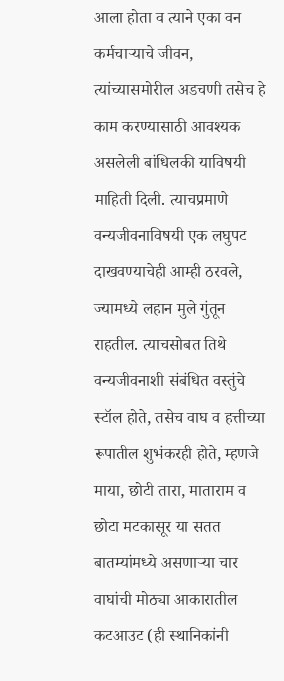आला होता व त्याने एका वन कर्मचाऱ्याचे जीवन, त्यांच्यासमोरील अडचणी तसेच हे काम करण्यासाठी आवश्यक असलेली बांधिलकी याविषयी माहिती दिली. त्याचप्रमाणे वन्यजीवनाविषयी एक लघुपट दाखवण्याचेही आम्ही ठरवले, ज्यामध्ये लहान मुले गुंतून राहतील. त्याचसोबत तिथे वन्यजीवनाशी संबंधित वस्तुंचे स्टॉल होते, तसेच वाघ व हत्तीच्या रूपातील शुभंकरही होते, म्हणजे माया, छोटी तारा, माताराम व छोटा मटकासूर या सतत बातम्यांमध्ये असणाऱ्या चार वाघांची मोठ्या आकारातील कटआउट (ही स्थानिकांनी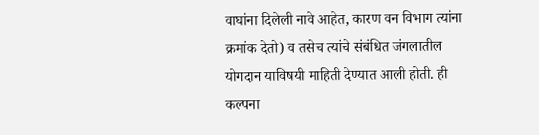वाघांना दिलेली नावे आहेत, कारण वन विभाग त्यांना क्रमांक देतो) व तसेच त्यांचे संबंधित जंगलातील योगदान याविषयी माहिती देण्यात आली होती. ही कल्पना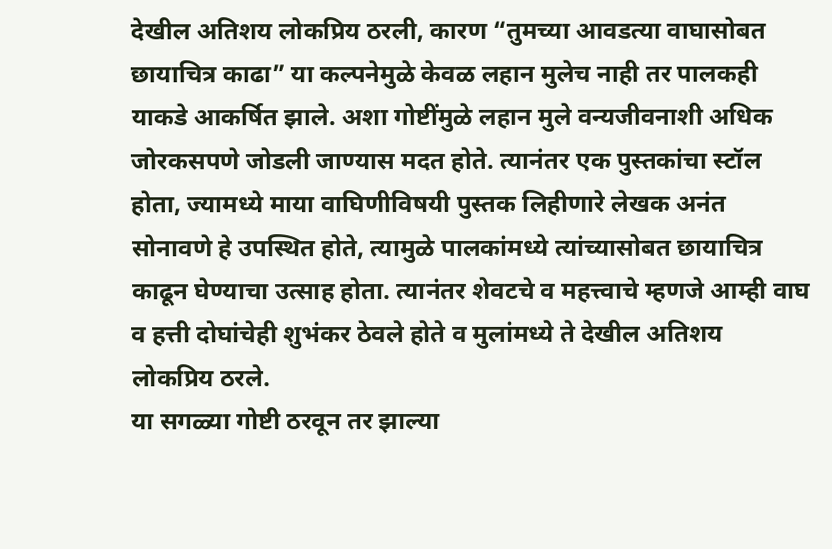देखील अतिशय लोकप्रिय ठरली, कारण “तुमच्या आवडत्या वाघासोबत छायाचित्र काढा” या कल्पनेमुळे केवळ लहान मुलेच नाही तर पालकही याकडे आकर्षित झाले. अशा गोष्टींमुळे लहान मुले वन्यजीवनाशी अधिक जोरकसपणे जोडली जाण्यास मदत होते. त्यानंतर एक पुस्तकांचा स्टॉल होता, ज्यामध्ये माया वाघिणीविषयी पुस्तक लिहीणारे लेखक अनंत सोनावणे हे उपस्थित होते, त्यामुळे पालकांमध्ये त्यांच्यासोबत छायाचित्र काढून घेण्याचा उत्साह होता. त्यानंतर शेवटचे व महत्त्वाचे म्हणजे आम्ही वाघ व हत्ती दोघांचेही शुभंकर ठेवले होते व मुलांमध्ये ते देखील अतिशय लोकप्रिय ठरले.
या सगळ्या गोष्टी ठरवून तर झाल्या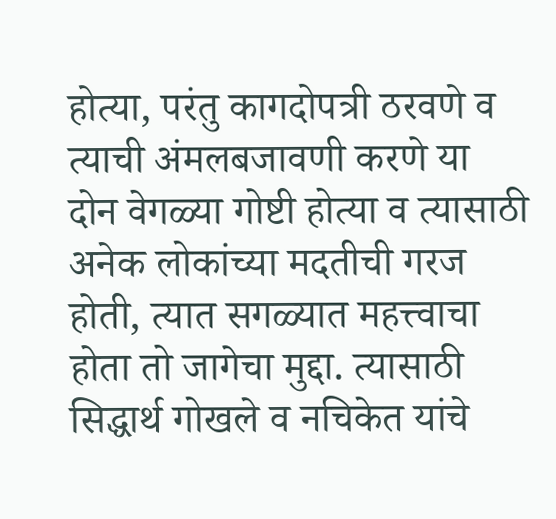होत्या, परंतु कागदोपत्री ठरवणे व त्याची अंमलबजावणी करणे या दोन वेगळ्या गोष्टी होत्या व त्यासाठी अनेक लोकांच्या मदतीची गरज होती, त्यात सगळ्यात महत्त्वाचा होता तो जागेचा मुद्दा. त्यासाठी सिद्धार्थ गोखले व नचिकेत यांचे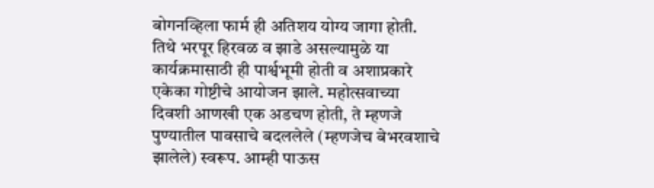बोगनव्हिला फार्म ही अतिशय योग्य जागा होती. तिथे भरपूर हिरवळ व झाडे असल्यामुळे या कार्यक्रमासाठी ही पार्श्वभूमी होती व अशाप्रकारे एकेका गोष्टीचे आयोजन झाले. महोत्सवाच्या दिवशी आणखी एक अडचण होती, ते म्हणजे पुण्यातील पावसाचे बदललेले (म्हणजेच बेभरवशाचे झालेले) स्वरूप. आम्ही पाऊस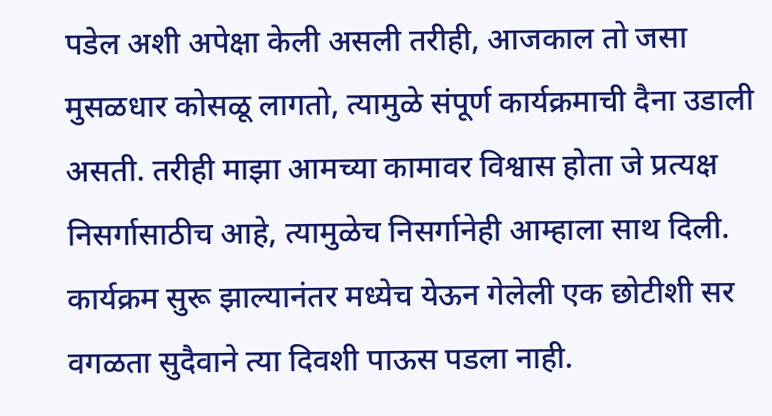पडेल अशी अपेक्षा केली असली तरीही, आजकाल तो जसा मुसळधार कोसळू लागतो, त्यामुळे संपूर्ण कार्यक्रमाची दैना उडाली असती. तरीही माझा आमच्या कामावर विश्वास होता जे प्रत्यक्ष निसर्गासाठीच आहे, त्यामुळेच निसर्गानेही आम्हाला साथ दिली. कार्यक्रम सुरू झाल्यानंतर मध्येच येऊन गेलेली एक छोटीशी सर वगळता सुदैवाने त्या दिवशी पाऊस पडला नाही.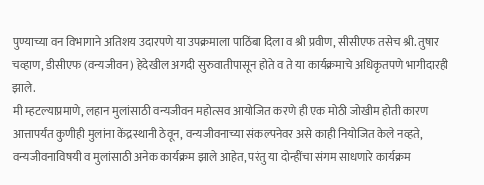पुण्याच्या वन विभागाने अतिशय उदारपणे या उपक्रमाला पाठिंबा दिला व श्री प्रवीण, सीसीएफ तसेच श्री. तुषार चव्हाण, डीसीएफ (वन्यजीवन) हेदेखील अगदी सुरुवातीपासून होते व ते या कार्यक्रमाचे अधिकृतपणे भागीदारही झाले.
मी म्हटल्याप्रमाणे, लहान मुलांसाठी वन्यजीवन महोत्सव आयोजित करणे ही एक मोठी जोखीम होती कारण आत्तापर्यंत कुणीही मुलांना केंद्रस्थानी ठेवून, वन्यजीवनाच्या संकल्पनेवर असे काही नियोजित केले नव्हते, वन्यजीवनाविषयी व मुलांसाठी अनेक कार्यक्रम झाले आहेत, परंतु या दोन्हींचा संगम साधणारे कार्यक्रम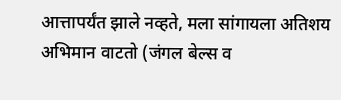आत्तापर्यंत झाले नव्हते, मला सांगायला अतिशय अभिमान वाटतो (जंगल बेल्स व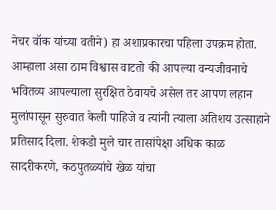नेचर वॉक यांच्या वतीने) हा अशाप्रकारचा पहिला उपक्रम होता. आम्हाला असा ठाम विश्वास वाटतो की आपल्या वन्यजीवनाचे भवितव्य आपल्याला सुरक्षित ठेवायचे असेल तर आपण लहान मुलांपासून सुरुवात केली पाहिजे व त्यांनी त्याला अतिशय उत्साहाने प्रतिसाद दिला. शेकडो मुले चार तासांपेक्षा अधिक काळ सादरीकरणे, कठपुतळ्यांचे खेळ यांचा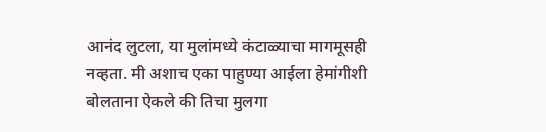आनंद लुटला, या मुलांमध्ये कंटाळ्याचा मागमूसही नव्हता. मी अशाच एका पाहुण्या आईला हेमांगीशी बोलताना ऐकले की तिचा मुलगा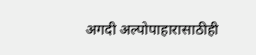अगदी अल्पोपाहारासाठीही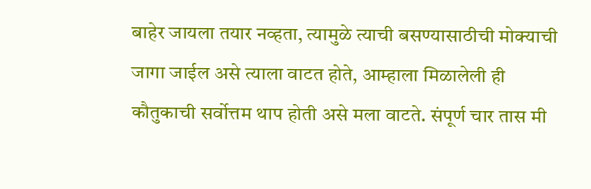बाहेर जायला तयार नव्हता, त्यामुळे त्याची बसण्यासाठीची मोक्याची जागा जाईल असे त्याला वाटत होते, आम्हाला मिळालेली ही कौतुकाची सर्वोत्तम थाप होती असे मला वाटते. संपूर्ण चार तास मी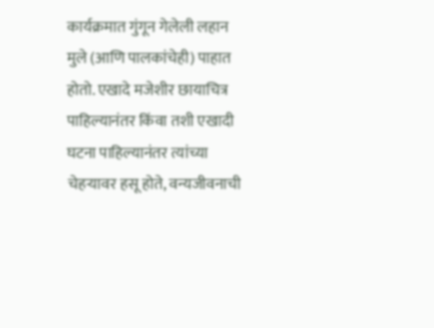कार्यक्रमात गुंगून गेलेली लहान मुले (आणि पालकांचेही) पाहात होतो. एखादे मजेशीर छायाचित्र पाहिल्यानंतर किंवा तशी एखादी घटना पाहिल्यानंतर त्यांच्या चेहऱ्यावर हसू होते, वन्यजीवनाची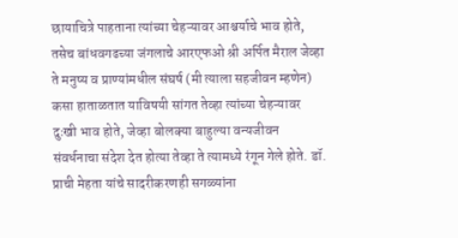छायाचित्रे पाहताना त्यांच्या चेहऱ्यावर आश्चर्याचे भाव होते, तसेच बांधवगढच्या जंगलाचे आरएफओ श्री अर्पित मैराल जेव्हा ते मनुष्य व प्राण्यांमधील संघर्ष (मी त्याला सहजीवन म्हणेन) कसा हाताळतात याविषयी सांगत तेव्हा त्यांच्या चेहऱ्यावर दुःखी भाव होते, जेव्हा बोलक्या बाहुल्या वन्यजीवन संवर्धनाचा संदेश देत होत्या तेव्हा ते त्यामध्ये रंगून गेले होते. डॉ. प्राची मेहता यांचे सादरीकरणही सगळ्यांना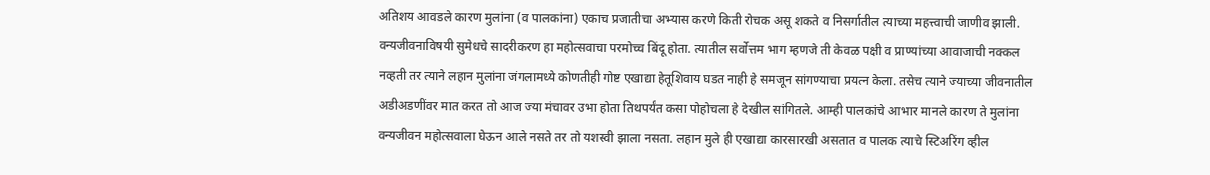अतिशय आवडले कारण मुलांना (व पालकांना) एकाच प्रजातीचा अभ्यास करणे किती रोचक असू शकते व निसर्गातील त्याच्या महत्त्वाची जाणीव झाली. वन्यजीवनाविषयी सुमेधचे सादरीकरण हा महोत्सवाचा परमोच्च बिंदू होता. त्यातील सर्वोत्तम भाग म्हणजे ती केवळ पक्षी व प्राण्यांच्या आवाजाची नक्कल नव्हती तर त्याने लहान मुलांना जंगलामध्ये कोणतीही गोष्ट एखाद्या हेतूशिवाय घडत नाही हे समजून सांगण्याचा प्रयत्न केला. तसेच त्याने ज्याच्या जीवनातील अडीअडणींवर मात करत तो आज ज्या मंचावर उभा होता तिथपर्यंत कसा पोहोचला हे देखील सांगितले. आम्ही पालकांचे आभार मानले कारण ते मुलांना वन्यजीवन महोत्सवाला घेऊन आले नसते तर तो यशस्वी झाला नसता. लहान मुले ही एखाद्या कारसारखी असतात व पालक त्याचे स्टिअरिंग व्हील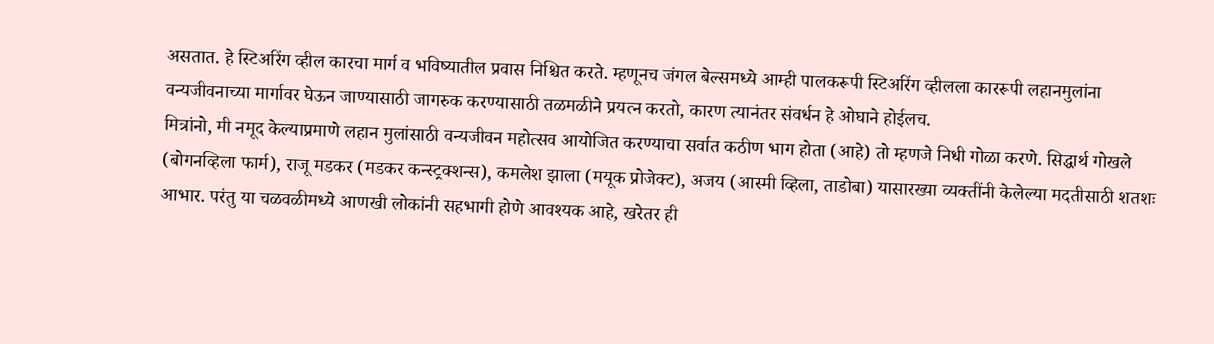असतात. हे स्टिअरिंग व्हील कारचा मार्ग व भविष्यातील प्रवास निश्चित करते. म्हणूनच जंगल बेल्समध्ये आम्ही पालकरूपी स्टिअरिंग व्हीलला काररूपी लहानमुलांना वन्यजीवनाच्या मार्गावर घेऊन जाण्यासाठी जागरुक करण्यासाठी तळमळीने प्रयत्न करतो, कारण त्यानंतर संवर्धन हे ओघाने होईलच.
मित्रांनो, मी नमूद केल्याप्रमाणे लहान मुलांसाठी वन्यजीवन महोत्सव आयोजित करण्याचा सर्वात कठीण भाग होता (आहे) तो म्हणजे निधी गोळा करणे. सिद्धार्थ गोखले (बोगनव्हिला फार्म), राजू मडकर (मडकर कन्स्ट्रक्शन्स), कमलेश झाला (मयूक प्रोजेक्ट), अजय (आस्मी व्हिला, ताडोबा) यासारख्या व्यक्तींनी केलेल्या मदतीसाठी शतशः आभार. परंतु या चळवळीमध्ये आणखी लोकांनी सहभागी होणे आवश्यक आहे, खरेतर ही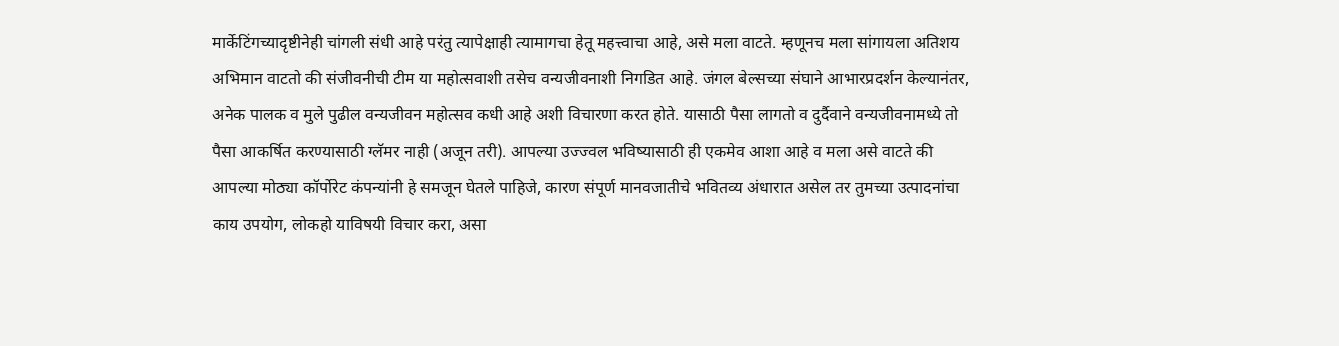मार्केटिंगच्यादृष्टीनेही चांगली संधी आहे परंतु त्यापेक्षाही त्यामागचा हेतू महत्त्वाचा आहे, असे मला वाटते. म्हणूनच मला सांगायला अतिशय अभिमान वाटतो की संजीवनीची टीम या महोत्सवाशी तसेच वन्यजीवनाशी निगडित आहे. जंगल बेल्सच्या संघाने आभारप्रदर्शन केल्यानंतर, अनेक पालक व मुले पुढील वन्यजीवन महोत्सव कधी आहे अशी विचारणा करत होते. यासाठी पैसा लागतो व दुर्दैवाने वन्यजीवनामध्ये तो पैसा आकर्षित करण्यासाठी ग्लॅमर नाही (अजून तरी). आपल्या उज्ज्वल भविष्यासाठी ही एकमेव आशा आहे व मला असे वाटते की आपल्या मोठ्या कॉर्पोरेट कंपन्यांनी हे समजून घेतले पाहिजे, कारण संपूर्ण मानवजातीचे भवितव्य अंधारात असेल तर तुमच्या उत्पादनांचा काय उपयोग, लोकहो याविषयी विचार करा, असा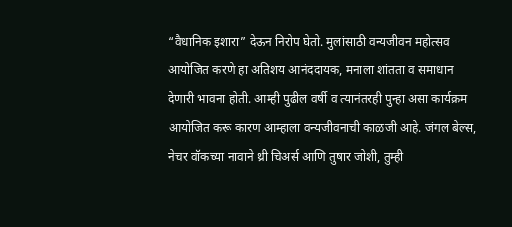“वैधानिक इशारा” देऊन निरोप घेतो. मुलांसाठी वन्यजीवन महोत्सव आयोजित करणे हा अतिशय आनंददायक, मनाला शांतता व समाधान देणारी भावना होती. आम्ही पुढील वर्षी व त्यानंतरही पुन्हा असा कार्यक्रम आयोजित करू कारण आम्हाला वन्यजीवनाची काळजी आहे. जंगल बेल्स, नेचर वॉकच्या नावाने थ्री चिअर्स आणि तुषार जोशी, तुम्ही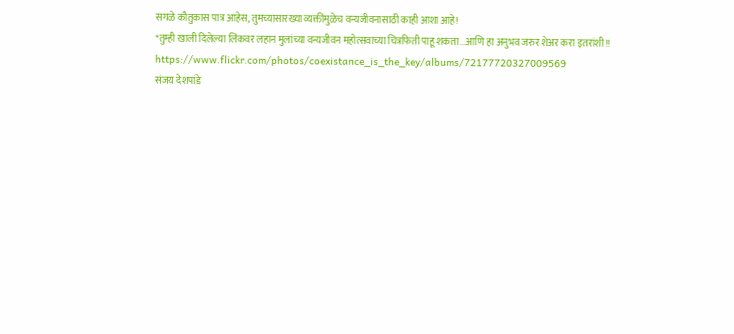सगळे कौतुकास पात्र आहेस, तुमच्यासारख्या व्यक्तींमुळेच वन्यजीवनासाठी काही आशा आहे!
*तुम्ही खाली दिलेल्या लिंकवर लहान मुलांच्या वन्यजीवन महोत्सवाच्या चित्रफिती पाहू शकता...आणि हा अनुभव जरुर शेअर करा इतरांशी!!
https://www.flickr.com/photos/coexistance_is_the_key/albums/72177720327009569
संजय देशपांडे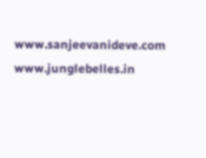www.sanjeevanideve.com
www.junglebelles.in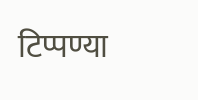टिप्पण्या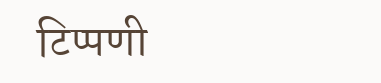टिप्पणी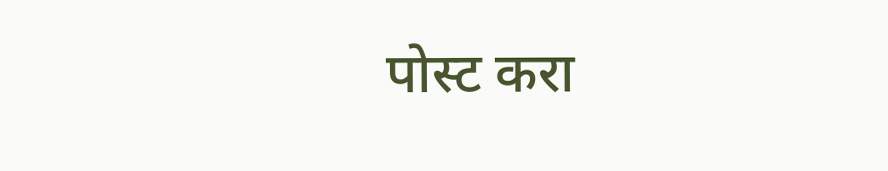पोस्ट करा